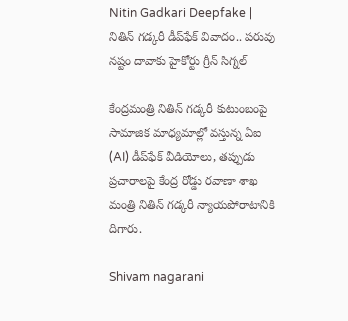Nitin Gadkari Deepfake | నితిన్ గడ్కరీ డీప్‌ఫేక్ వివాదం.. పరువు నష్టం దావాకు హైకోర్టు గ్రీన్ సిగ్నల్

కేంద్రమంత్రి నితిన్ గడ్కరీ కుటుంబంపై సామాజిక మాధ్యమాల్లో వస్తున్న ఏఐ (AI) డీప్‌ఫేక్ వీడియోలు, తప్పుడు ప్రచారాలపై కేంద్ర రోడ్డు రవాణా శాఖ మంత్రి నితిన్ గడ్కరీ న్యాయపోరాటానికి  దిగారు.

Shivam nagarani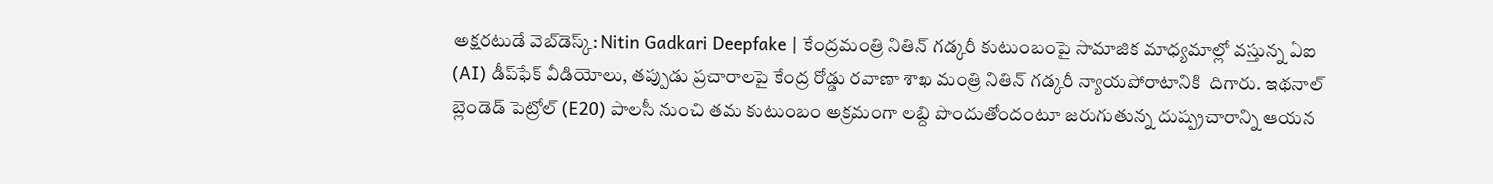అక్షరటుడే వెబ్‌డెస్క్: Nitin Gadkari Deepfake | కేంద్రమంత్రి నితిన్ గడ్కరీ కుటుంబంపై సామాజిక మాధ్యమాల్లో వస్తున్న ఏఐ (AI) డీప్‌ఫేక్ వీడియోలు, తప్పుడు ప్రచారాలపై కేంద్ర రోడ్డు రవాణా శాఖ మంత్రి నితిన్ గడ్కరీ న్యాయపోరాటానికి  దిగారు. ఇథనాల్ బ్లెండెడ్ పెట్రోల్ (E20) పాలసీ నుంచి తమ కుటుంబం అక్రమంగా లబ్ది పొందుతోందంటూ జరుగుతున్న దుష్ప్రచారాన్ని ఆయన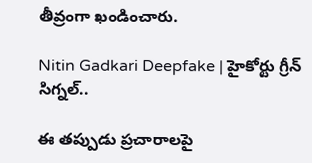తీవ్రంగా ఖండించారు.

Nitin Gadkari Deepfake | హైకోర్టు గ్రీన్ సిగ్నల్..

ఈ తప్పుడు ప్రచారాలపై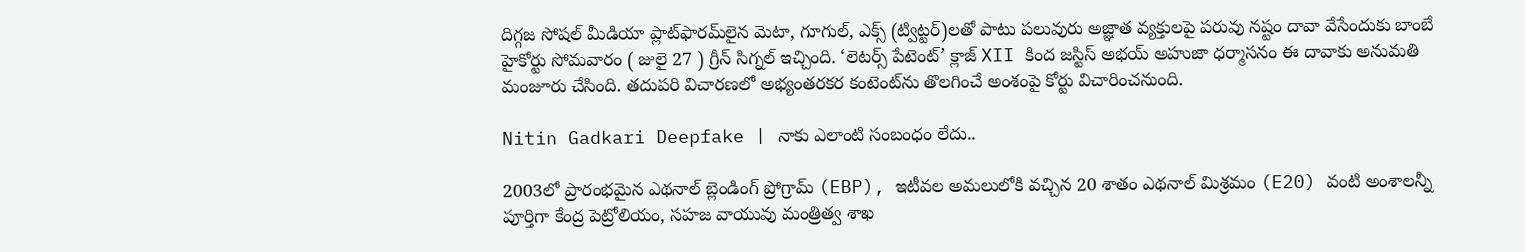దిగ్గజ సోషల్ మీడియా ప్లాట్‌ఫారమ్‌లైన మెటా, గూగుల్, ఎక్స్ (ట్విట్టర్)లతో పాటు పలువురు అజ్ఞాత వ్యక్తులపై పరువు నష్టం దావా వేసేందుకు బాంబే హైకోర్టు సోమవారం ( జులై 27 ) గ్రీన్ సిగ్నల్ ఇచ్చింది. ‘లెటర్స్ పేటెంట్’ క్లాజ్ XII కింద జస్టిస్ అభయ్ అహుజా ధర్మాసనం ఈ దావాకు అనుమతి మంజూరు చేసింది. తదుపరి విచారణలో అభ్యంతరకర కంటెంట్‌ను తొలగించే అంశంపై కోర్టు విచారించనుంది.

Nitin Gadkari Deepfake | నాకు ఎలాంటి సంబంధం లేదు..

2003లో ప్రారంభమైన ఎథనాల్ బ్లెండింగ్ ప్రోగ్రామ్ (EBP), ఇటీవల అమలులోకి వచ్చిన 20 శాతం ఎథనాల్ మిశ్రమం (E20) వంటి అంశాలన్నీ పూర్తిగా కేంద్ర పెట్రోలియం, సహజ వాయువు మంత్రిత్వ శాఖ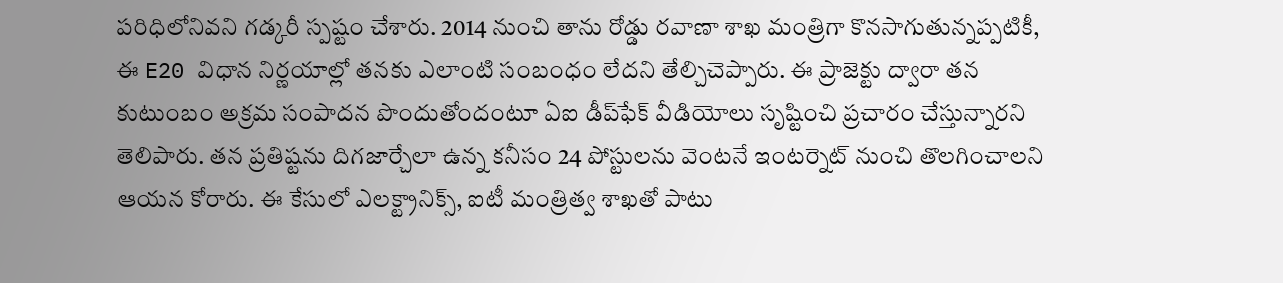పరిధిలోనివని గడ్కరీ స్పష్టం చేశారు. 2014 నుంచి తాను రోడ్డు రవాణా శాఖ మంత్రిగా కొనసాగుతున్నప్పటికీ, ఈ E20 విధాన నిర్ణయాల్లో తనకు ఎలాంటి సంబంధం లేదని తేల్చిచెప్పారు. ఈ ప్రాజెక్టు ద్వారా తన కుటుంబం అక్రమ సంపాదన పొందుతోందంటూ ఏఐ డీప్‌ఫేక్ వీడియోలు సృష్టించి ప్రచారం చేస్తున్నారని తెలిపారు. తన ప్రతిష్టను దిగజార్చేలా ఉన్న కనీసం 24 పోస్టులను వెంటనే ఇంటర్నెట్ నుంచి తొలగించాలని ఆయన కోరారు. ఈ కేసులో ఎలక్ట్రానిక్స్, ఐటీ మంత్రిత్వ శాఖతో పాటు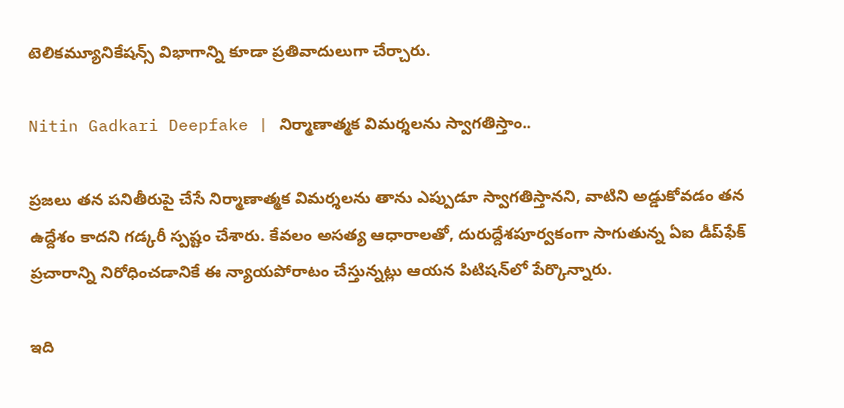టెలికమ్యూనికేషన్స్ విభాగాన్ని కూడా ప్రతివాదులుగా చేర్చారు.

Nitin Gadkari Deepfake | నిర్మాణాత్మక విమర్శలను స్వాగతిస్తాం..

ప్రజలు తన పనితీరుపై చేసే నిర్మాణాత్మక విమర్శలను తాను ఎప్పుడూ స్వాగతిస్తానని, వాటిని అడ్డుకోవడం తన ఉద్దేశం కాదని గడ్కరీ స్పష్టం చేశారు. కేవలం అసత్య ఆధారాలతో, దురుద్దేశపూర్వకంగా సాగుతున్న ఏఐ డీప్‌ఫేక్ ప్రచారాన్ని నిరోధించడానికే ఈ న్యాయపోరాటం చేస్తున్నట్లు ఆయన పిటిషన్‌లో పేర్కొన్నారు.

ఇది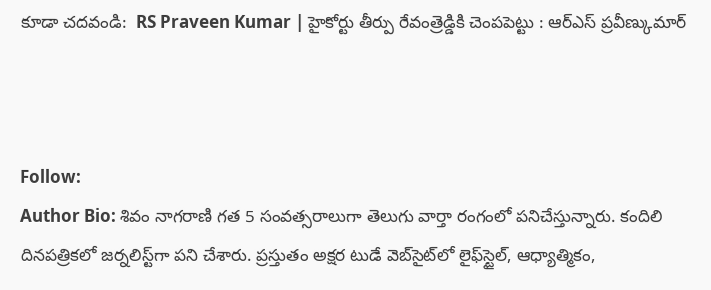కూడా చదవండి:  RS Praveen Kumar | హైకోర్టు తీర్పు రేవంత్రెడ్డికి చెంపపెట్టు : ఆర్ఎస్ ప్రవీణ్కుమార్



Follow:
Author Bio: శివం నాగరాణి గత 5 సంవత్సరాలుగా తెలుగు వార్తా రంగంలో పనిచేస్తున్నారు. కందిలి దినపత్రికలో జర్నలిస్ట్‌గా పని చేశారు. ప్రస్తుతం అక్షర టుడే వెబ్‌సైట్‌లో లైఫ్‌స్టైల్, ఆధ్యాత్మికం,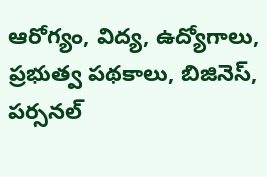ఆరోగ్యం, విద్య, ఉద్యోగాలు, ప్రభుత్వ పథకాలు, బిజినెస్, పర్సనల్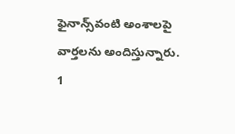ఫైనాన్స్‌వంటి అంశాలపై వార్తలను అందిస్తున్నారు.
1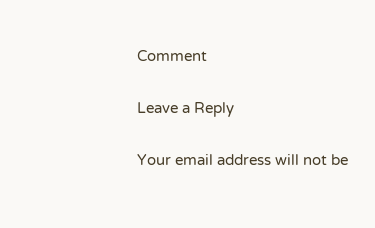Comment

Leave a Reply

Your email address will not be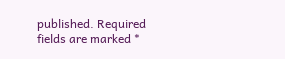published. Required fields are marked *